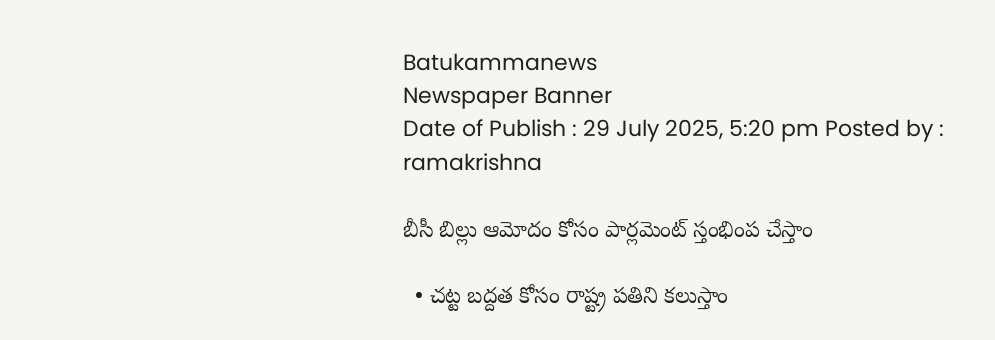Batukammanews
Newspaper Banner
Date of Publish : 29 July 2025, 5:20 pm Posted by : ramakrishna

బీసీ బిల్లు ఆమోదం కోసం పార్లమెంట్ స్తంభింప చేస్తాం

  • చట్ట బద్దత కోసం రాష్ట్ర పతిని కలుస్తాం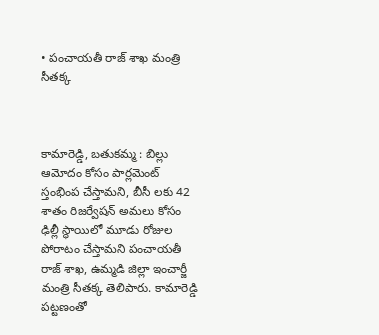• పంచాయతీ రాజ్ శాఖ మంత్రి సీతక్క



కామారెడ్డి, బతుకమ్మ : బిల్లు ఆమోదం కోసం పార్లమెంట్ స్తంభింప చేస్తామని, బీసీ లకు 42 శాతం రిజర్వేషన్ అమలు కోసం ఢిల్లీ స్థాయిలో మూడు రోజుల పోరాటం చేస్తామని పంచాయతీ రాజ్ శాఖ, ఉమ్మడి జిల్లా ఇంచార్జీ మంత్రి సీతక్క తెలిపారు. కామారెడ్డి పట్టణంతో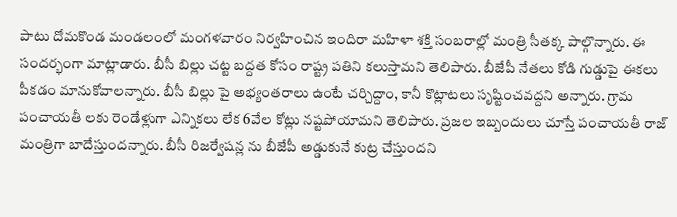పాటు దోమకొండ మండలంలో మంగళవారం నిర్వహించిన ఇందిరా మహిళా శక్తి సంబరాల్లో మంత్రి సీతక్క పాల్గొన్నారు. ఈ సందర్భంగా మాట్లాడారు. బీసీ బిల్లు చట్ట బద్దత కోసం రాష్ట్ర పతిని కలుస్తామని తెలిపారు. బీజేపీ నేతలు కోడి గుడ్డుపై ఈకలు పీకడం మానుకోవాలన్నారు. బీసీ బిల్లు పై అభ్యంతరాలు ఉంటే చర్చిద్దాం, కానీ కొట్లాటలు సృష్టించవద్దని అన్నారు. గ్రామ పంచాయతీ లకు రెండేళ్లుగా ఎన్నికలు లేక 6వేల కోట్లు నష్టపోయామని తెలిపారు. ప్రజల ఇబ్బందులు చూస్తే పంచాయతీ రాజ్ మంత్రిగా బాదేస్తుందన్నారు. బీసీ రిజర్వేషన్ల ను బీజేపీ అడ్డుకునే కుట్ర చేస్తుందని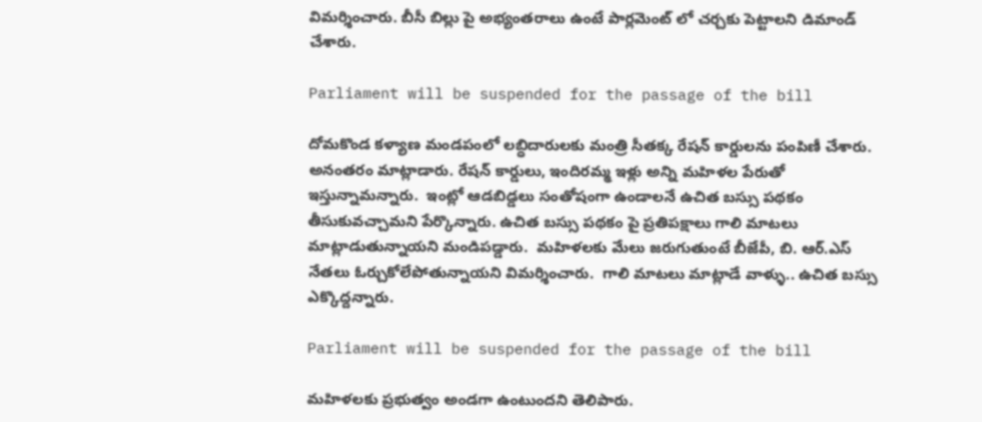విమర్శించారు. బీసీ బిల్లు పై అభ్యంతరాలు ఉంటే పార్లమెంట్ లో చర్చకు పెట్టాలని డిమాండ్ చేశారు.

Parliament will be suspended for the passage of the bill

దోమకొండ కళ్యాణ మండపంలో లబ్ధిదారులకు మంత్రి సీతక్క రేషన్ కార్డులను పంపిణీ చేశారు. అనంతరం మాట్లాడారు. రేషన్ కార్డులు, ఇందిరమ్మ ఇళ్లు అన్ని మహిళల పేరుతో ఇస్తున్నామన్నారు.  ఇంట్లో ఆడబిడ్డలు సంతోషంగా ఉండాలనే ఉచిత బస్సు పథకం తీసుకువచ్చామని పేర్కొన్నారు. ఉచిత బస్సు పథకం పై ప్రతిపక్షాలు గాలి మాటలు మాట్లాడుతున్నాయని మండిపడ్డారు.  మహిళలకు మేలు జరుగుతుంటే బీజేపీ, బి. ఆర్.ఎస్ నేతలు ఓర్చుకోలేపోతున్నాయని విమర్శించారు.  గాలి మాటలు మాట్లాడే వాళ్ళు.. ఉచిత బస్సు ఎక్కొద్దన్నారు.

Parliament will be suspended for the passage of the bill

మహిళలకు ప్రభుత్వం అండగా ఉంటుందని తెలిపారు.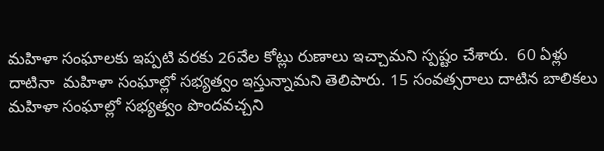మహిళా సంఘాలకు ఇప్పటి వరకు 26వేల కోట్లు రుణాలు ఇచ్చామని స్పష్టం చేశారు.  60 ఏళ్లు దాటినా  మహిళా సంఘాల్లో సభ్యత్వం ఇస్తున్నామని తెలిపారు. 15 సంవత్సరాలు దాటిన బాలికలు మహిళా సంఘాల్లో సభ్యత్వం పొందవచ్చని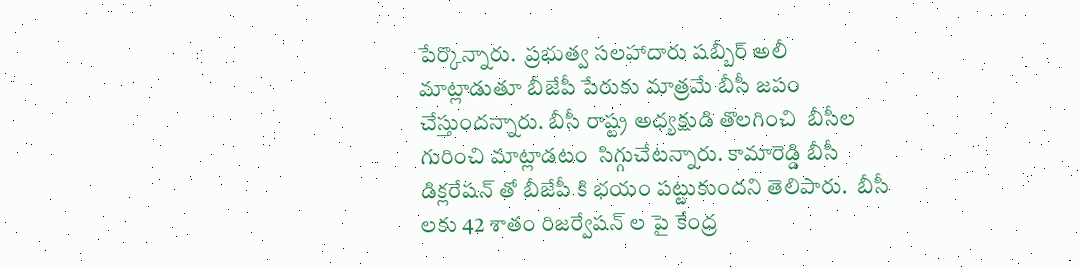పేర్కొన్నారు.  ప్రభుత్వ సలహాదారు షబ్బీర్ అలీ మాట్లాడుతూ బీజేపీ పేరుకు మాత్రమే బీసీ జపం చేస్తుందన్నారు. బీసీ రాష్ట్ర అధ్యక్షుడి తొలగించి  బీసీల గురించి మాట్లాడటం  సిగ్గుచేటన్నారు. కామారెడ్డి బీసీ డిక్లరేషన్ తో బీజేపీ కి భయం పట్టుకుందని తెలిపారు.  బీసీ లకు 42 శాతం రిజర్వేషన్ ల పై కేంద్ర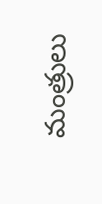మంత్రులు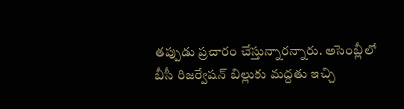తప్పుడు ప్రచారం చేస్తున్నారన్నారు. అసెంబ్లీలో బీసీ రిజర్వేషన్ బిల్లుకు మద్దతు ఇచ్చి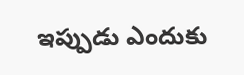ఇప్పుడు ఎందుకు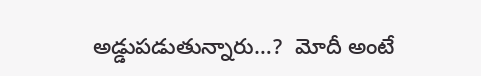అడ్డుపడుతున్నారు…?  మోదీ అంటే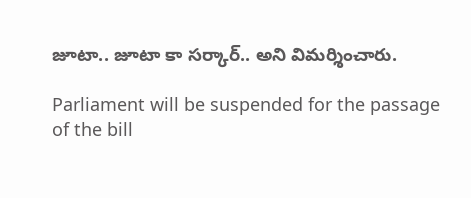జూటా.. జూటా కా సర్కార్.. అని విమర్శించారు.

Parliament will be suspended for the passage of the bill